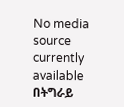No media source currently available
በትግራይ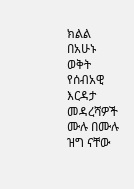ክልል በአሁኑ ወቅት የሰብአዊ እርዳታ መዳረሻዎች ሙሉ በሙሉ ዝግ ናቸው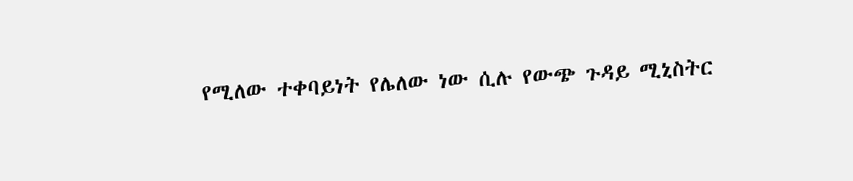የሚለው ተቀባይነት የሌለው ነው ሲሉ የውጭ ጉዳይ ሚኒስትር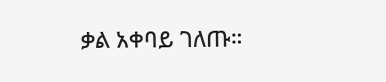ቃል አቀባይ ገለጡ።